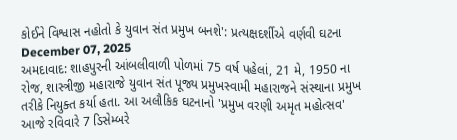કોઈને વિશ્વાસ નહોતો કે યુવાન સંત પ્રમુખ બનશે': પ્રત્યક્ષદર્શીએ વર્ણવી ઘટના
December 07, 2025
અમદાવાદ: શાહપુરની આંબલીવાળી પોળમાં 75 વર્ષ પહેલાં, 21 મે, 1950 ના રોજ, શાસ્ત્રીજી મહારાજે યુવાન સંત પૂજ્ય પ્રમુખસ્વામી મહારાજને સંસ્થાના પ્રમુખ તરીકે નિયુક્ત કર્યા હતા. આ અલૌકિક ઘટનાનો 'પ્રમુખ વરણી અમૃત મહોત્સવ' આજે રવિવારે 7 ડિસેમ્બરે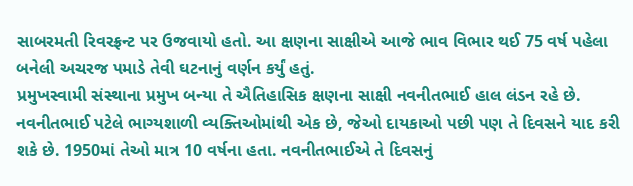સાબરમતી રિવરફ્રન્ટ પર ઉજવાયો હતો. આ ક્ષણના સાક્ષીએ આજે ભાવ વિભાર થઈ 75 વર્ષ પહેલા બનેલી અચરજ પમાડે તેવી ઘટનાનું વર્ણન કર્યું હતું.
પ્રમુખસ્વામી સંસ્થાના પ્રમુખ બન્યા તે ઐતિહાસિક ક્ષણના સાક્ષી નવનીતભાઈ હાલ લંડન રહે છે. નવનીતભાઈ પટેલે ભાગ્યશાળી વ્યક્તિઓમાંથી એક છે, જેઓ દાયકાઓ પછી પણ તે દિવસને યાદ કરી શકે છે. 1950માં તેઓ માત્ર 10 વર્ષના હતા. નવનીતભાઈએ તે દિવસનું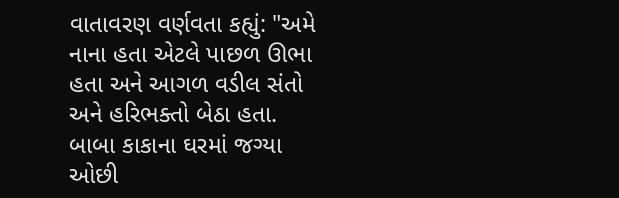વાતાવરણ વર્ણવતા કહ્યું: "અમે નાના હતા એટલે પાછળ ઊભા હતા અને આગળ વડીલ સંતો અને હરિભક્તો બેઠા હતા. બાબા કાકાના ઘરમાં જગ્યા ઓછી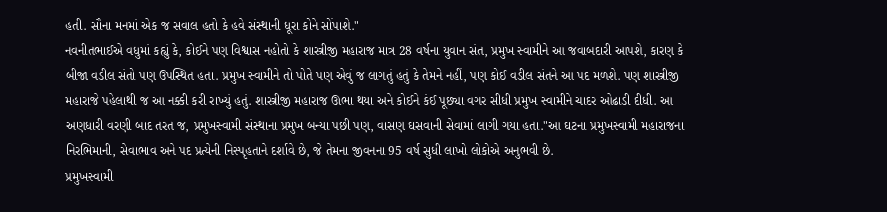હતી. સૌના મનમાં એક જ સવાલ હતો કે હવે સંસ્થાની ધૂરા કોને સોંપાશે."
નવનીતભાઈએ વધુમાં કહ્યું કે, કોઈને પણ વિશ્વાસ નહોતો કે શાસ્ત્રીજી મહારાજ માત્ર 28 વર્ષના યુવાન સંત, પ્રમુખ સ્વામીને આ જવાબદારી આપશે, કારણ કે બીજા વડીલ સંતો પણ ઉપસ્થિત હતા. પ્રમુખ સ્વામીને તો પોતે પણ એવું જ લાગતું હતું કે તેમને નહીં, પણ કોઈ વડીલ સંતને આ પદ મળશે. પણ શાસ્ત્રીજી મહારાજે પહેલાથી જ આ નક્કી કરી રાખ્યું હતું. શાસ્ત્રીજી મહારાજ ઊભા થયા અને કોઈને કંઈ પૂછ્યા વગર સીધી પ્રમુખ સ્વામીને ચાદર ઓઢાડી દીધી. આ અણધારી વરણી બાદ તરત જ, પ્રમુખસ્વામી સંસ્થાના પ્રમુખ બન્યા પછી પણ, વાસણ ઘસવાની સેવામાં લાગી ગયા હતા."આ ઘટના પ્રમુખસ્વામી મહારાજના નિરભિમાની, સેવાભાવ અને પદ પ્રત્યેની નિસ્પૃહતાને દર્શાવે છે, જે તેમના જીવનના 95 વર્ષ સુધી લાખો લોકોએ અનુભવી છે.
પ્રમુખસ્વામી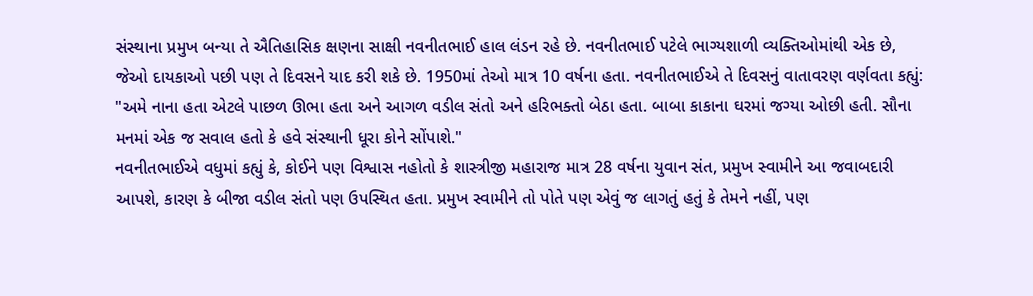સંસ્થાના પ્રમુખ બન્યા તે ઐતિહાસિક ક્ષણના સાક્ષી નવનીતભાઈ હાલ લંડન રહે છે. નવનીતભાઈ પટેલે ભાગ્યશાળી વ્યક્તિઓમાંથી એક છે, જેઓ દાયકાઓ પછી પણ તે દિવસને યાદ કરી શકે છે. 1950માં તેઓ માત્ર 10 વર્ષના હતા. નવનીતભાઈએ તે દિવસનું વાતાવરણ વર્ણવતા કહ્યું: "અમે નાના હતા એટલે પાછળ ઊભા હતા અને આગળ વડીલ સંતો અને હરિભક્તો બેઠા હતા. બાબા કાકાના ઘરમાં જગ્યા ઓછી હતી. સૌના મનમાં એક જ સવાલ હતો કે હવે સંસ્થાની ધૂરા કોને સોંપાશે."
નવનીતભાઈએ વધુમાં કહ્યું કે, કોઈને પણ વિશ્વાસ નહોતો કે શાસ્ત્રીજી મહારાજ માત્ર 28 વર્ષના યુવાન સંત, પ્રમુખ સ્વામીને આ જવાબદારી આપશે, કારણ કે બીજા વડીલ સંતો પણ ઉપસ્થિત હતા. પ્રમુખ સ્વામીને તો પોતે પણ એવું જ લાગતું હતું કે તેમને નહીં, પણ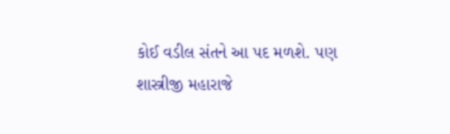કોઈ વડીલ સંતને આ પદ મળશે. પણ શાસ્ત્રીજી મહારાજે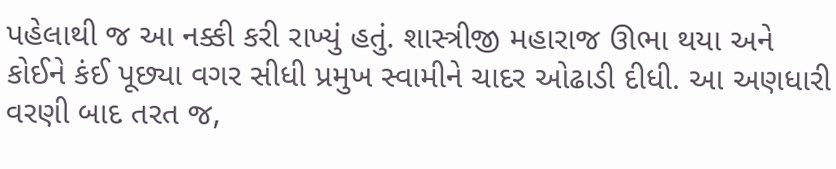પહેલાથી જ આ નક્કી કરી રાખ્યું હતું. શાસ્ત્રીજી મહારાજ ઊભા થયા અને કોઈને કંઈ પૂછ્યા વગર સીધી પ્રમુખ સ્વામીને ચાદર ઓઢાડી દીધી. આ અણધારી વરણી બાદ તરત જ,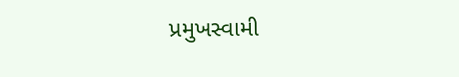પ્રમુખસ્વામી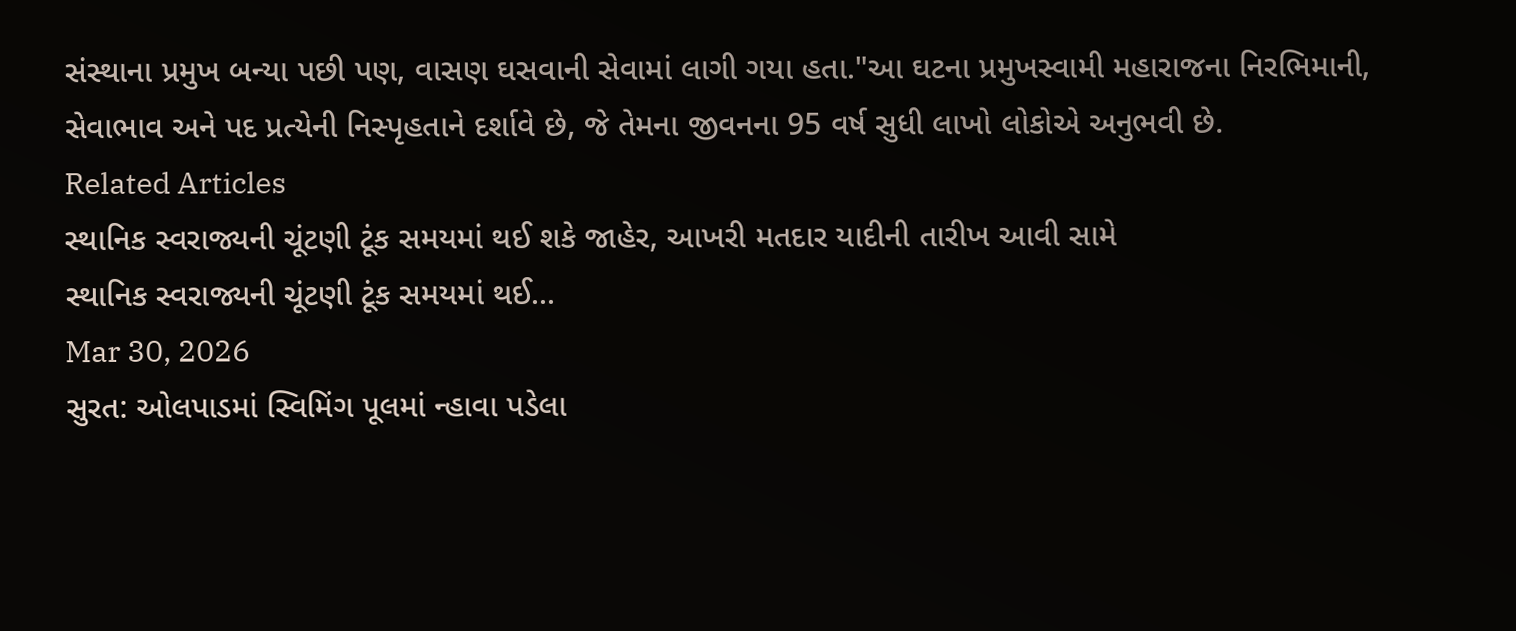સંસ્થાના પ્રમુખ બન્યા પછી પણ, વાસણ ઘસવાની સેવામાં લાગી ગયા હતા."આ ઘટના પ્રમુખસ્વામી મહારાજના નિરભિમાની, સેવાભાવ અને પદ પ્રત્યેની નિસ્પૃહતાને દર્શાવે છે, જે તેમના જીવનના 95 વર્ષ સુધી લાખો લોકોએ અનુભવી છે.
Related Articles
સ્થાનિક સ્વરાજ્યની ચૂંટણી ટૂંક સમયમાં થઈ શકે જાહેર, આખરી મતદાર યાદીની તારીખ આવી સામે
સ્થાનિક સ્વરાજ્યની ચૂંટણી ટૂંક સમયમાં થઈ...
Mar 30, 2026
સુરત: ઓલપાડમાં સ્વિમિંગ પૂલમાં ન્હાવા પડેલા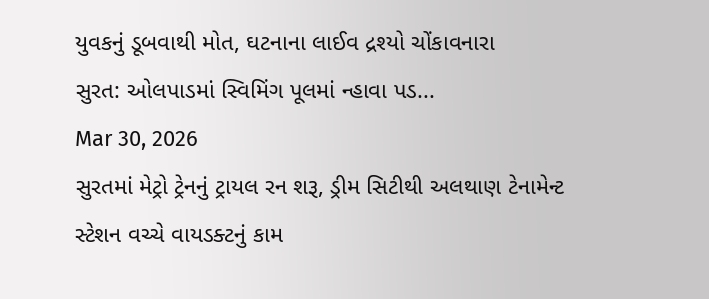યુવકનું ડૂબવાથી મોત, ઘટનાના લાઈવ દ્રશ્યો ચોંકાવનારા
સુરત: ઓલપાડમાં સ્વિમિંગ પૂલમાં ન્હાવા પડ...
Mar 30, 2026
સુરતમાં મેટ્રો ટ્રેનનું ટ્રાયલ રન શરૂ, ડ્રીમ સિટીથી અલથાણ ટેનામેન્ટ સ્ટેશન વચ્ચે વાયડક્ટનું કામ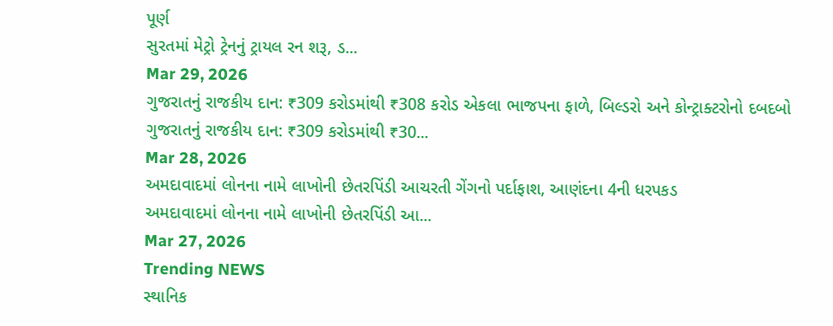પૂર્ણ
સુરતમાં મેટ્રો ટ્રેનનું ટ્રાયલ રન શરૂ, ડ...
Mar 29, 2026
ગુજરાતનું રાજકીય દાન: ₹309 કરોડમાંથી ₹308 કરોડ એકલા ભાજપના ફાળે, બિલ્ડરો અને કોન્ટ્રાક્ટરોનો દબદબો
ગુજરાતનું રાજકીય દાન: ₹309 કરોડમાંથી ₹30...
Mar 28, 2026
અમદાવાદમાં લોનના નામે લાખોની છેતરપિંડી આચરતી ગેંગનો પર્દાફાશ, આણંદના 4ની ધરપકડ
અમદાવાદમાં લોનના નામે લાખોની છેતરપિંડી આ...
Mar 27, 2026
Trending NEWS
સ્થાનિક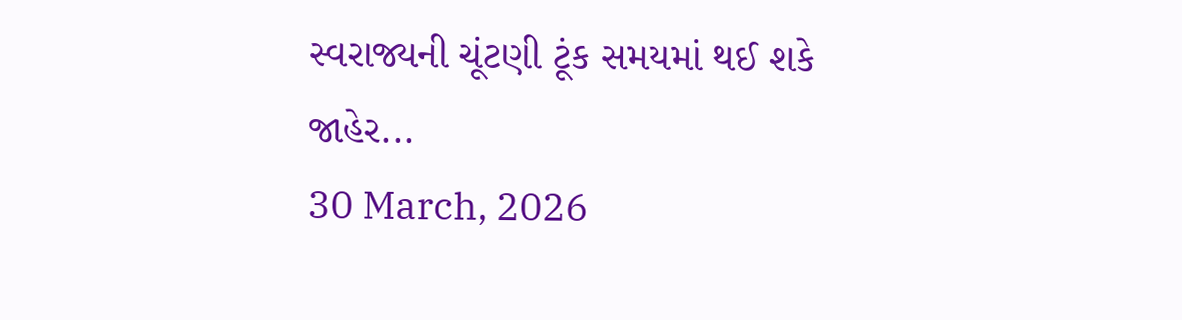સ્વરાજ્યની ચૂંટણી ટૂંક સમયમાં થઈ શકે જાહેર...
30 March, 2026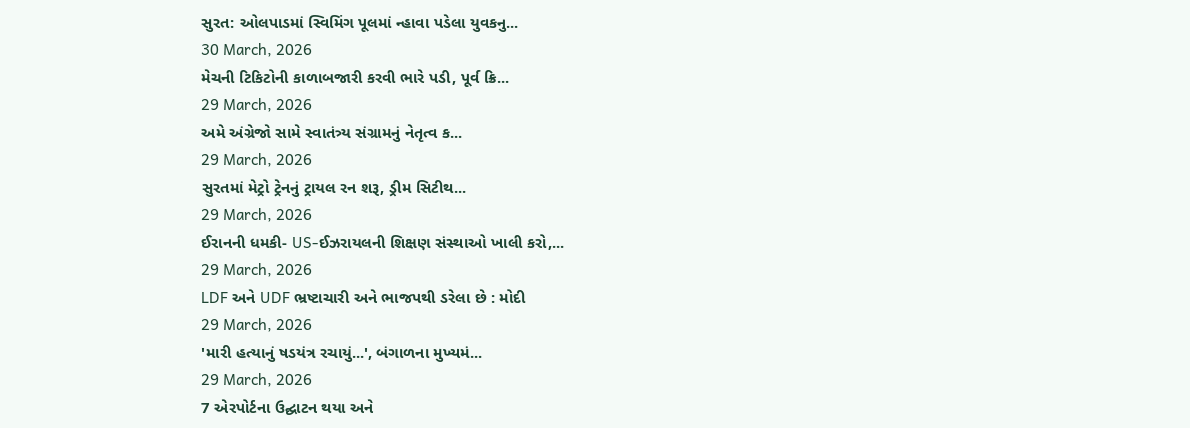સુરત: ઓલપાડમાં સ્વિમિંગ પૂલમાં ન્હાવા પડેલા યુવકનુ...
30 March, 2026
મેચની ટિકિટોની કાળાબજારી કરવી ભારે પડી, પૂર્વ ક્રિ...
29 March, 2026
અમે અંગ્રેજો સામે સ્વાતંત્ર્ય સંગ્રામનું નેતૃત્વ ક...
29 March, 2026
સુરતમાં મેટ્રો ટ્રેનનું ટ્રાયલ રન શરૂ, ડ્રીમ સિટીથ...
29 March, 2026
ઈરાનની ધમકી- US-ઈઝરાયલની શિક્ષણ સંસ્થાઓ ખાલી કરો,...
29 March, 2026
LDF અને UDF ભ્રષ્ટાચારી અને ભાજપથી ડરેલા છે : મોદી
29 March, 2026
'મારી હત્યાનું ષડયંત્ર રચાયું...', બંગાળના મુખ્યમં...
29 March, 2026
7 એરપોર્ટના ઉદ્ઘાટન થયા અને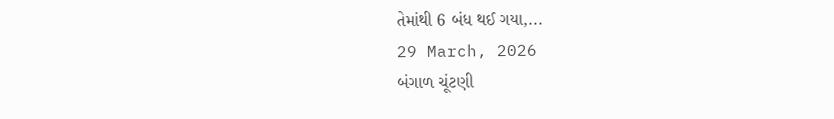તેમાંથી 6 બંધ થઈ ગયા,...
29 March, 2026
બંગાળ ચૂંટણી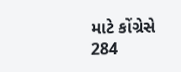માટે કોંગ્રેસે 284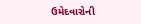ઉમેદવારોની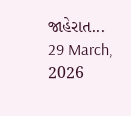જાહેરાત...
29 March, 2026